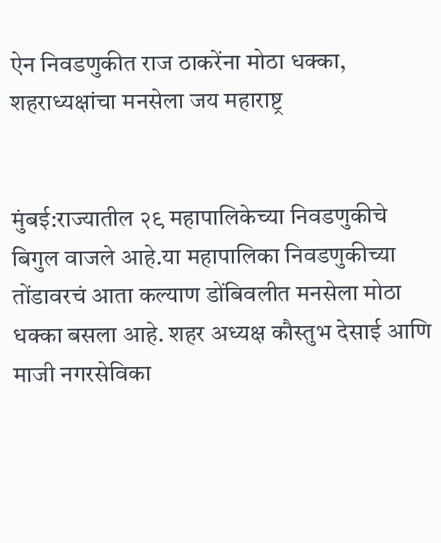ऐन निवडणुकीत राज ठाकरेंना मोठा धक्का, शहराध्यक्षांचा मनसेला जय महाराष्ट्र


मुंबई:राज्यातील २९ महापालिकेच्या निवडणुकीचे बिगुल वाजले आहे.या महापालिका निवडणुकीच्या तोंडावरचं आता कल्याण डोंबिवलीत मनसेला मोठा धक्का बसला आहे. शहर अध्यक्ष कौस्तुभ देसाई आणि माजी नगरसेविका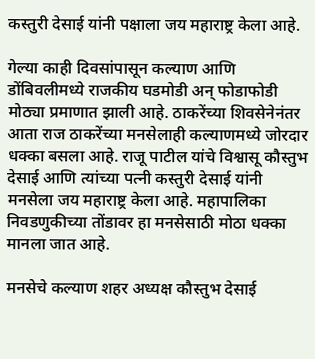कस्तुरी देसाई यांनी पक्षाला जय महाराष्ट्र केला आहे.

गेल्या काही दिवसांपासून कल्याण आणि डोंबिवलीमध्ये राजकीय घडमोडी अन् फोडाफोडी मोठ्या प्रमाणात झाली आहे. ठाकरेंच्या शिवसेनेनंतर आता राज ठाकरेंच्या मनसेलाही कल्याणमध्ये जोरदार धक्का बसला आहे. राजू पाटील यांचे विश्वासू कौस्तुभ देसाई आणि त्यांच्या पत्नी कस्तुरी देसाई यांनी मनसेला जय महाराष्ट्र केला आहे. महापालिका निवडणुकीच्या तोंडावर हा मनसेसाठी मोठा धक्का मानला जात आहे.

मनसेचे कल्याण शहर अध्यक्ष कौस्तुभ देसाई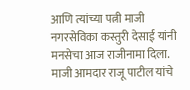आणि त्यांच्या पत्नी माजी नगरसेविका कस्तुरी देसाई यांनी मनसेचा आज राजीनामा दिला. माजी आमदार राजू पाटील यांचे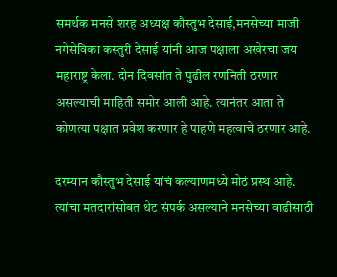समर्थक मनसे शरह अध्यक्ष कौस्तुभ देसाई,मनसेच्या माजी नगेसेविका कस्तुरी देसाई यांनी आज पक्षाला अखेरचा जय महाराष्ट्र केला. दोन दिवसांत ते पुढील रणनिती ठरणार असल्याची माहिती समोर आली आहे. त्यानंतर आता ते कोणत्या पक्षात प्रवेश करणार हे पाहणे महत्वाचे ठरणार आहे.

दरम्यान कौस्तुभ देसाई यांचं कल्याणमध्ये मोठं प्रस्थ आहे. त्यांचा मतदारांसोबत थेट संपर्क असल्याने मनसेच्या वाढीसाठी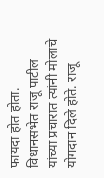फायदा होत होता. विधानसभेत राजू पाटील यांच्या प्रचारात त्यांनी मोलाचे योगदान दिले होते. राजू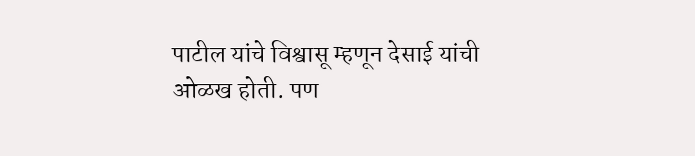पाटील यांचे विश्वासू म्हणून देसाई यांची ओळख होती. पण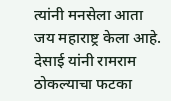त्यांनी मनसेला आता जय महाराष्ट्र केला आहे. देसाई यांनी रामराम ठोकल्याचा फटका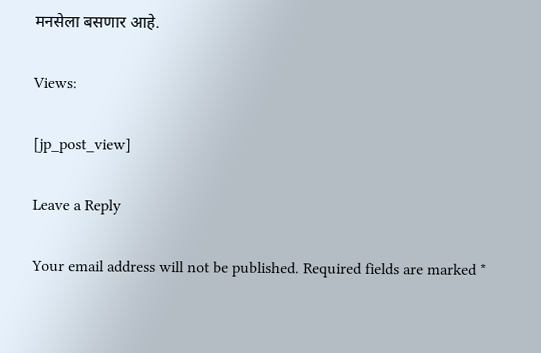मनसेला बसणार आहे.

Views:

[jp_post_view]

Leave a Reply

Your email address will not be published. Required fields are marked *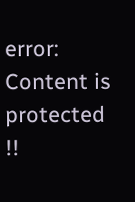error: Content is protected !!